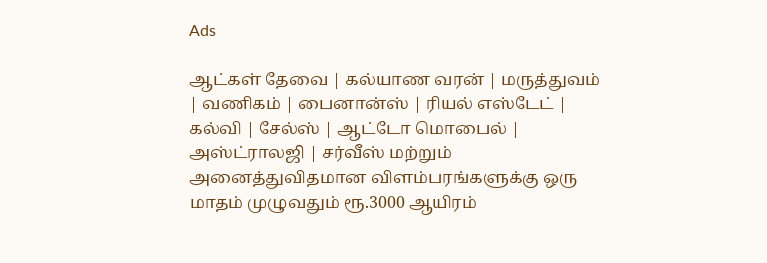Ads

ஆட்கள் தேவை | கல்யாண வரன் | மருத்துவம் | வணிகம் | பைனான்ஸ் | ரியல் எஸ்டேட் | கல்வி | சேல்ஸ் | ஆட்டோ மொபைல் | அஸ்ட்ராலஜி | சர்வீஸ் மற்றும் அனைத்துவிதமான விளம்பரங்களுக்கு ஒரு மாதம் முழுவதும் ரூ.3000 ஆயிரம்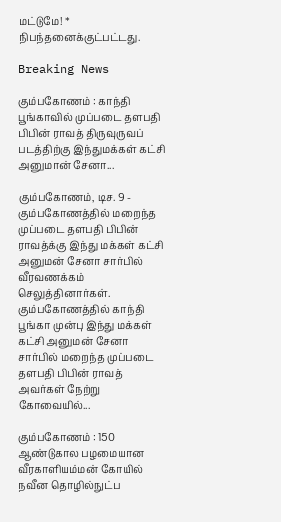மட்டுமே! * நிபந்தனைக்குட்பட்டது.

Breaking News

கும்பகோணம் : காந்தி பூங்காவில் முப்படை தளபதி பிபின் ராவத் திருவுருவப் படத்திற்கு இந்துமக்கள் கட்சி அனுமான் சேனா...

கும்பகோணம், டிச. 9 - கும்பகோணத்தில் மறைந்த முப்படை தளபதி பிபின் ராவத்க்கு இந்து மக்கள் கட்சி அனுமன் சேனா சார்பில் வீரவணக்கம் செலுத்தினார்கள். கும்பகோணத்தில் காந்தி பூங்கா முன்பு இந்து மக்கள் கட்சி அனுமன் சேனா சார்பில் மறைந்த முப்படை தளபதி பிபின் ராவத் அவர்கள் நேற்று கோவையில்...

கும்பகோணம் : 150 ஆண்டுகால பழமையான வீரகாளியம்மன் கோயில் நவீன தொழில்நுட்ப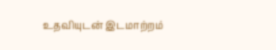உதவியுடன் இடமாற்றம்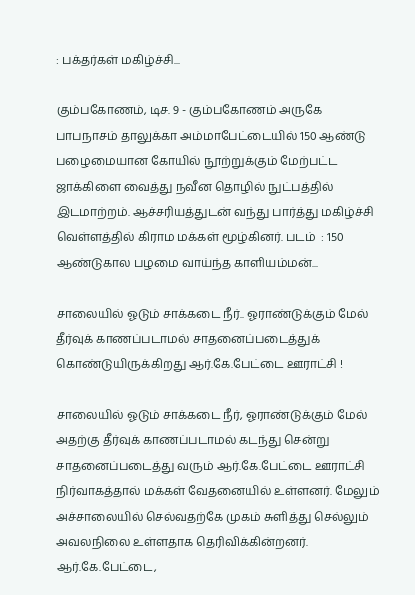: பக்தர்கள் மகிழ்ச்சி...

கும்பகோணம், டிச. 9 - கும்பகோணம் அருகே பாபநாசம் தாலுக்கா அம்மாபேட்டையில் 150 ஆண்டு பழைமையான கோயில் நூற்றுக்கும் மேற்பட்ட ஜாக்கிளை வைத்து நவீன தொழில் நுட்பத்தில் இடமாற்றம். ஆச்சரியத்துடன் வந்து பார்த்து மகிழ்ச்சி வெள்ளத்தில் கிராம மக்கள் மூழ்கினர். படம்  : 150 ஆண்டுகால பழமை வாய்ந்த காளியம்மன்...

சாலையில் ஓடும் சாக்கடை நீர்.. ஓராண்டுக்கும் மேல் தீர்வுக் காணப்படாமல் சாதனைப்படைத்துக் கொண்டுயிருக்கிறது ஆர்.கே.பேட்டை ஊராட்சி !

சாலையில் ஓடும் சாக்கடை நீர், ஓராண்டுக்கும் மேல் அதற்கு தீர்வுக் காணப்படாமல் கடந்து சென்று சாதனைப்படைத்து வரும் ஆர்.கே.பேட்டை ஊராட்சி நிர்வாகத்தால் மக்கள் வேதனையில் உள்ளனர். மேலும் அச்சாலையில் செல்வதற்கே முகம் சுளித்து செல்லும் அவலநிலை உள்ளதாக தெரிவிக்கின்றனர். ஆர்.கே.பேட்டை,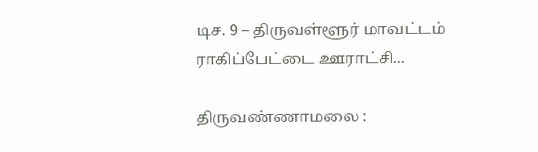டிச. 9 – திருவள்ளூர் மாவட்டம் ராகிப்பேட்டை ஊராட்சி...

திருவண்ணாமலை :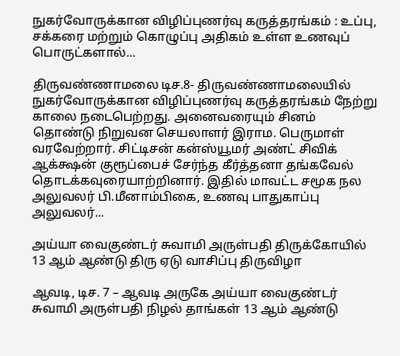நுகர்வோருக்கான விழிப்புணர்வு கருத்தரங்கம் : உப்பு, சக்கரை மற்றும் கொழுப்பு அதிகம் உள்ள உணவுப் பொருட்களால்...

திருவண்ணாமலை டிச.8- திருவண்ணாமலையில் நுகர்வோருக்கான விழிப்புணர்வு கருத்தரங்கம் நேற்று காலை நடைபெற்றது. அனைவரையும் சினம் தொண்டு நிறுவன செயலாளர் இராம. பெருமாள் வரவேற்றார். சிட்டிசன் கன்ஸ்யூமர் அண்ட் சிவிக் ஆக்க்ஷன் குரூப்பைச் சேர்ந்த கீர்த்தனா தங்கவேல் தொடக்கவுரையாற்றினார். இதில் மாவட்ட சமூக நல அலுவலர் பி.மீனாம்பிகை, உணவு பாதுகாப்பு அலுவலர்...

அய்யா வைகுண்டர் சுவாமி அருள்பதி திருக்கோயில் 13 ஆம் ஆண்டு திரு ஏடு வாசிப்பு திருவிழா

ஆவடி, டிச. 7 – ஆவடி அருகே அய்யா வைகுண்டர் சுவாமி அருள்பதி நிழல் தாங்கள் 13 ஆம் ஆண்டு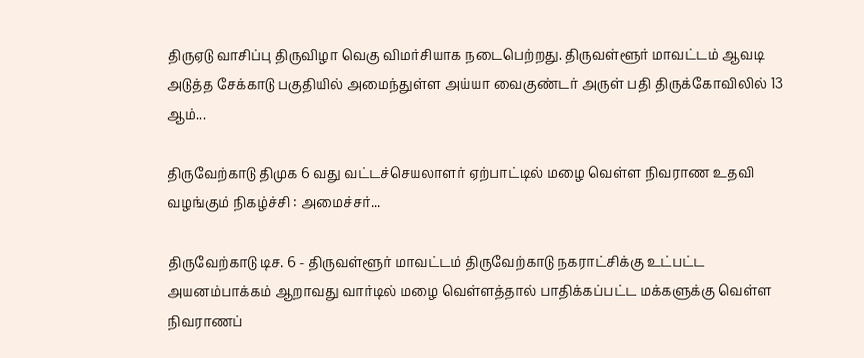திருஏடு வாசிப்பு திருவிழா வெகு விமர்சியாக நடைபெற்றது. திருவள்ளூர் மாவட்டம் ஆவடி அடுத்த சேக்காடு பகுதியில் அமைந்துள்ள அய்யா வைகுண்டர் அருள் பதி திருக்கோவிலில் 13 ஆம்...

திருவேற்காடு திமுக 6 வது வட்டச்செயலாளர் ஏற்பாட்டில் மழை வெள்ள நிவராண உதவி வழங்கும் நிகழ்ச்சி : அமைச்சர்...

திருவேற்காடு டிச. 6 - திருவள்ளூர் மாவட்டம் திருவேற்காடு நகராட்சிக்கு உட்பட்ட அயனம்பாக்கம் ஆறாவது வார்டில் மழை வெள்ளத்தால் பாதிக்கப்பட்ட மக்களுக்கு வெள்ள நிவராணப்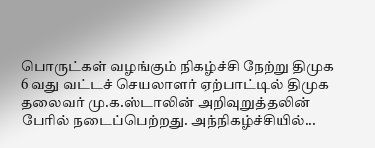பொருட்கள் வழங்கும் நிகழ்ச்சி நேற்று திமுக 6 வது வட்டச் செயலாளர் ஏற்பாட்டில் திமுக தலைவர் மு.க.ஸ்டாலின் அறிவுறுத்தலின் பேரில் நடைப்பெற்றது. அந்நிகழ்ச்சியில்...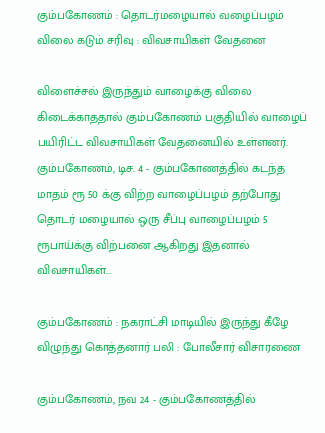கும்பகோணம் : தொடர்மழையால் வழைப்பழம் விலை கடும் சரிவு : விவசாயிகள் வேதனை

விளைச்சல் இருந்தும் வாழைக்கு விலை கிடைக்காததால் கும்பகோணம் பகுதியில் வாழைப் பயிரிட்ட விவசாயிகள் வேதனையில் உள்ளனர். கும்பகோணம், டிச. 4 - கும்பகோணத்தில் கடந்த மாதம் ரூ 50 க்கு விற்ற வாழைப்பழம் தற்போது தொடர் மழையால் ஒரு சீப்பு வாழைப்பழம் 5 ரூபாய்க்கு விற்பனை ஆகிறது இதனால் விவசாயிகள்...

கும்பகோணம் : நகராட்சி மாடியில் இருந்து கீழே விழுந்து கொத்தனார் பலி : போலீசார் விசாரணை

கும்பகோணம், நவ 24 - கும்பகோணத்தில்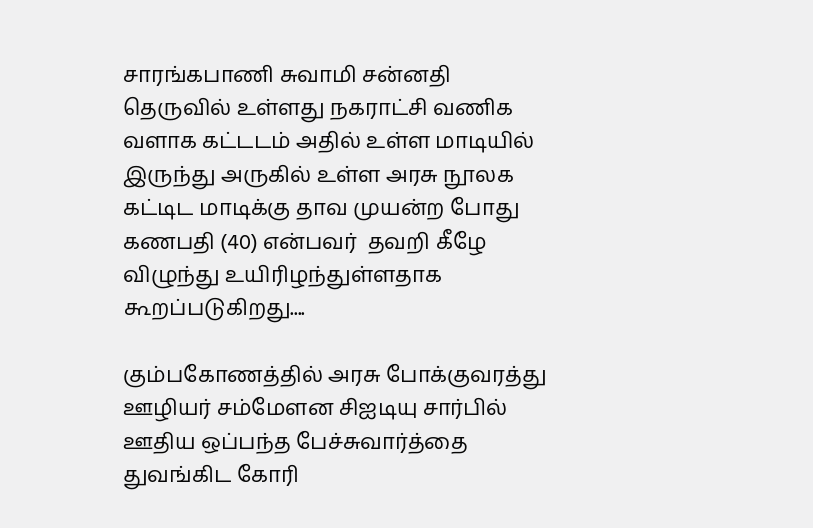சாரங்கபாணி சுவாமி சன்னதி தெருவில் உள்ளது நகராட்சி வணிக வளாக கட்டடம் அதில் உள்ள மாடியில் இருந்து அருகில் உள்ள அரசு நூலக கட்டிட மாடிக்கு தாவ முயன்ற போது கணபதி (40) என்பவர்  தவறி கீழே விழுந்து உயிரிழந்துள்ளதாக கூறப்படுகிறது....

கும்பகோணத்தில் அரசு போக்குவரத்து ஊழியர் சம்மேளன சிஐடியு சார்பில் ஊதிய ஒப்பந்த பேச்சுவார்த்தை துவங்கிட கோரி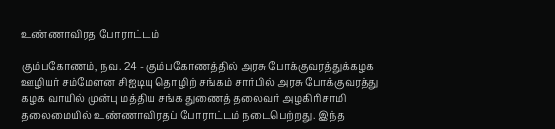உண்ணாவிரத போராட்டம்

கும்பகோணம், நவ. 24 - கும்பகோணத்தில் அரசு போக்குவரத்துக்கழக ஊழியர் சம்மேளன சிஐடியு தொழிற் சங்கம் சார்பில் அரசு போக்குவரத்து கழக வாயில் முன்பு மத்திய சங்க துணைத் தலைவர் அழகிரிசாமி தலைமையில் உண்ணாவிரதப் போராட்டம் நடைபெற்றது. இந்த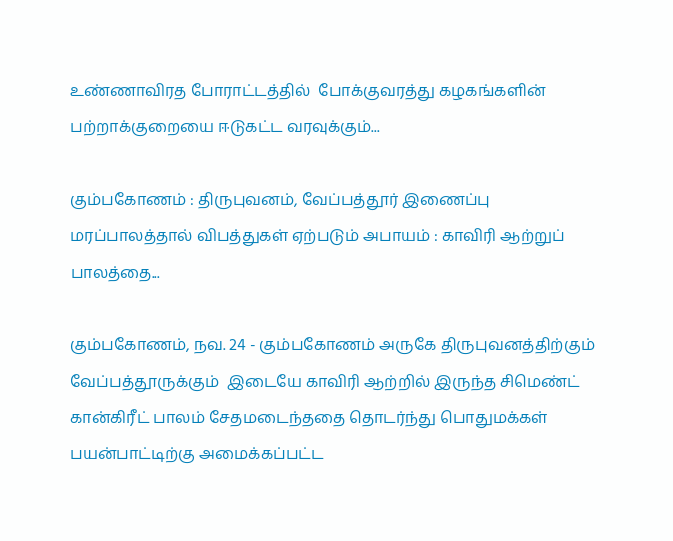உண்ணாவிரத போராட்டத்தில்  போக்குவரத்து கழகங்களின் பற்றாக்குறையை ஈடுகட்ட வரவுக்கும்...

கும்பகோணம் : திருபுவனம், வேப்பத்தூர் இணைப்பு மரப்பாலத்தால் விபத்துகள் ஏற்படும் அபாயம் : காவிரி ஆற்றுப் பாலத்தை...

கும்பகோணம், நவ. 24 - கும்பகோணம் அருகே திருபுவனத்திற்கும் வேப்பத்தூருக்கும்  இடையே காவிரி ஆற்றில் இருந்த சிமெண்ட் கான்கிரீட் பாலம் சேதமடைந்ததை தொடர்ந்து பொதுமக்கள் பயன்பாட்டிற்கு அமைக்கப்பட்ட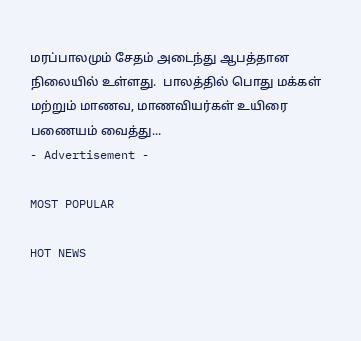மரப்பாலமும் சேதம் அடைந்து ஆபத்தான நிலையில் உள்ளது.  பாலத்தில் பொது மக்கள் மற்றும் மாணவ, மாணவியர்கள் உயிரை பணையம் வைத்து...
- Advertisement -

MOST POPULAR

HOT NEWS